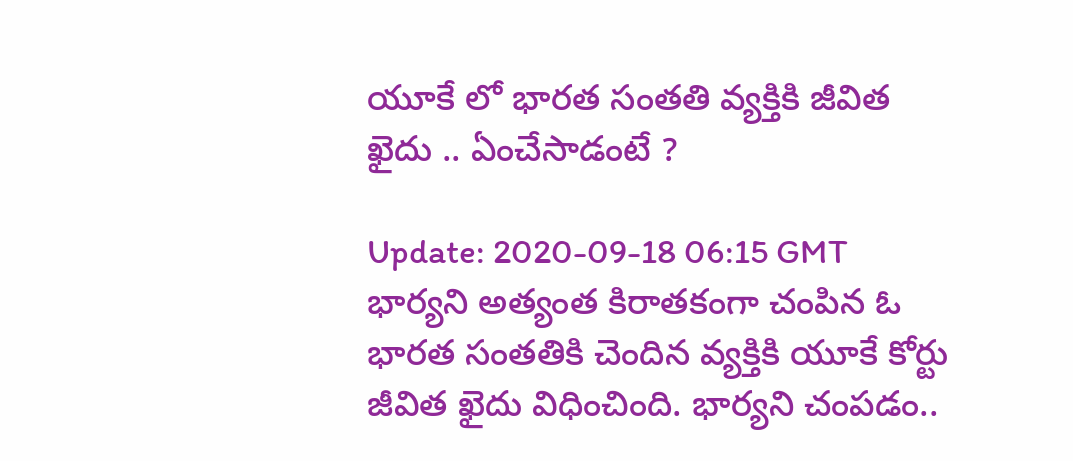యూకే లో భారత సంతతి వ్యక్తికి జీవిత ఖైదు .. ఏంచేసాడంటే ?

Update: 2020-09-18 06:15 GMT
భార్యని అత్యంత కిరాతకంగా చంపిన ఓ  భారత సంతతికి చెందిన వ్యక్తికి యూకే కోర్టు జీవిత ఖైదు విధించింది. భార్యని చంపడం..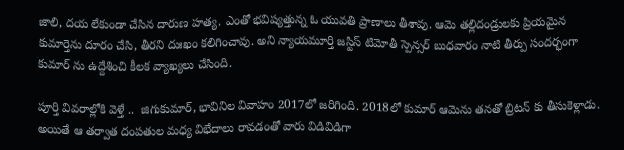జాలి, దయ లేకుండా చేసిన దారుణ హత్య. ఎంతో భవిష్యత్తున్న ఓ యువతి ప్రాణాలు తీశావు. ఆమె తల్లిదండ్రులకు ప్రియమైన కుమార్తెను దూరం చేసి, తీరని దుఃఖం కలిగించావు. అని న్యాయమూర్తి జస్టిస్‌ టిమోతీ స్పెన్సర్‌ బుధవారం నాటి తీర్పు సందర్భంగా కుమార్‌ ను ఉద్దేశించి కీలక వ్యాఖ్యలు చేసింది.

పూర్తి వివరాల్లోకి వెళ్తే ..  జిగుకుమార్‌, భావినిల వివాహం 2017లో జరిగింది. 2018లో కుమార్‌ ఆమెను తనతో బ్రిటన్‌ కు తీసుకెళ్లాడు. అయితే ఆ తర్వాత దంపతుల మధ్య విభేదాలు రావడంతో వారు విడివిడిగా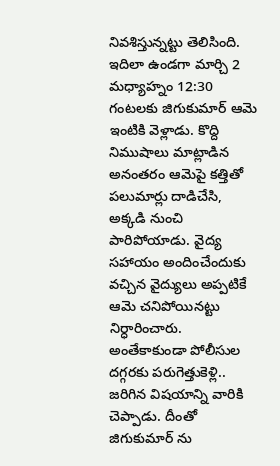నివశిస్తున్నట్టు తెలిసింది. ఇదిలా ఉండగా మార్చి 2 మధ్యాహ్నం 12:30 గంటలకు జిగుకుమార్‌ ఆమె ఇంటికి వెళ్లాడు. కొద్ది నిముషాలు మాట్లాడిన అనంతరం ఆమెపై కత్తితో పలుమార్లు దాడిచేసి, అక్కడి నుంచి పారిపోయాడు. వైద్య సహాయం అందించేందుకు వచ్చిన వైద్యులు అప్పటికే ఆమె చనిపోయినట్టు నిర్ధారించారు. అంతేకాకుండా పోలీసుల దగ్గరకు పరుగెత్తుకెళ్లి.. జరిగిన విషయాన్ని వారికి చెప్పాడు. దీంతో జిగుకుమార్‌ ను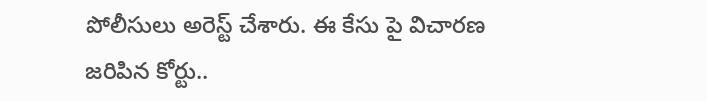పోలీసులు అరెస్ట్ చేశారు. ఈ కేసు పై విచారణ జరిపిన కోర్టు..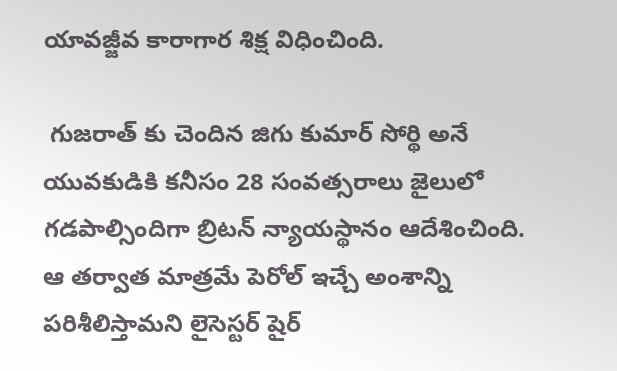యావజ్జీవ కారాగార శిక్ష విధించింది.

 గుజరాత్ ‌కు చెందిన జిగు కుమార్‌ సోర్థి అనే యువకుడికి కనీసం 28 సంవత్సరాలు జైలులో గడపాల్సిందిగా బ్రిటన్‌ న్యాయస్థానం ఆదేశించింది. ఆ తర్వాత మాత్రమే పెరోల్‌ ఇచ్చే అంశాన్ని పరిశీలిస్తామని లైసెస్టర్‌ షైర్‌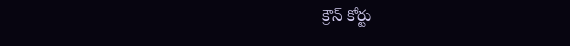క్రౌన్‌ కోర్టు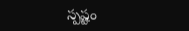స్పష్టం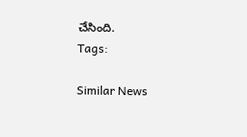చేసింది.
Tags:

Similar News